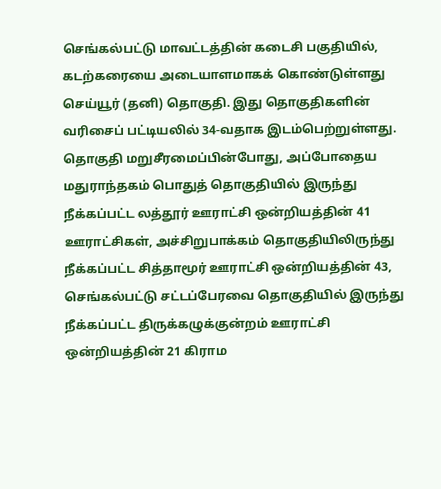செங்கல்பட்டு மாவட்டத்தின் கடைசி பகுதியில், கடற்கரையை அடையாளமாகக் கொண்டுள்ளது செய்யூர் (தனி) தொகுதி. இது தொகுதிகளின் வரிசைப் பட்டியலில் 34-வதாக இடம்பெற்றுள்ளது.
தொகுதி மறுசீரமைப்பின்போது, அப்போதைய மதுராந்தகம் பொதுத் தொகுதியில் இருந்து நீக்கப்பட்ட லத்தூர் ஊராட்சி ஒன்றியத்தின் 41 ஊராட்சிகள், அச்சிறுபாக்கம் தொகுதியிலிருந்து நீக்கப்பட்ட சித்தாமூர் ஊராட்சி ஒன்றியத்தின் 43, செங்கல்பட்டு சட்டப்பேரவை தொகுதியில் இருந்து நீக்கப்பட்ட திருக்கழுக்குன்றம் ஊராட்சி ஒன்றியத்தின் 21 கிராம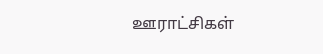ஊராட்சிகள்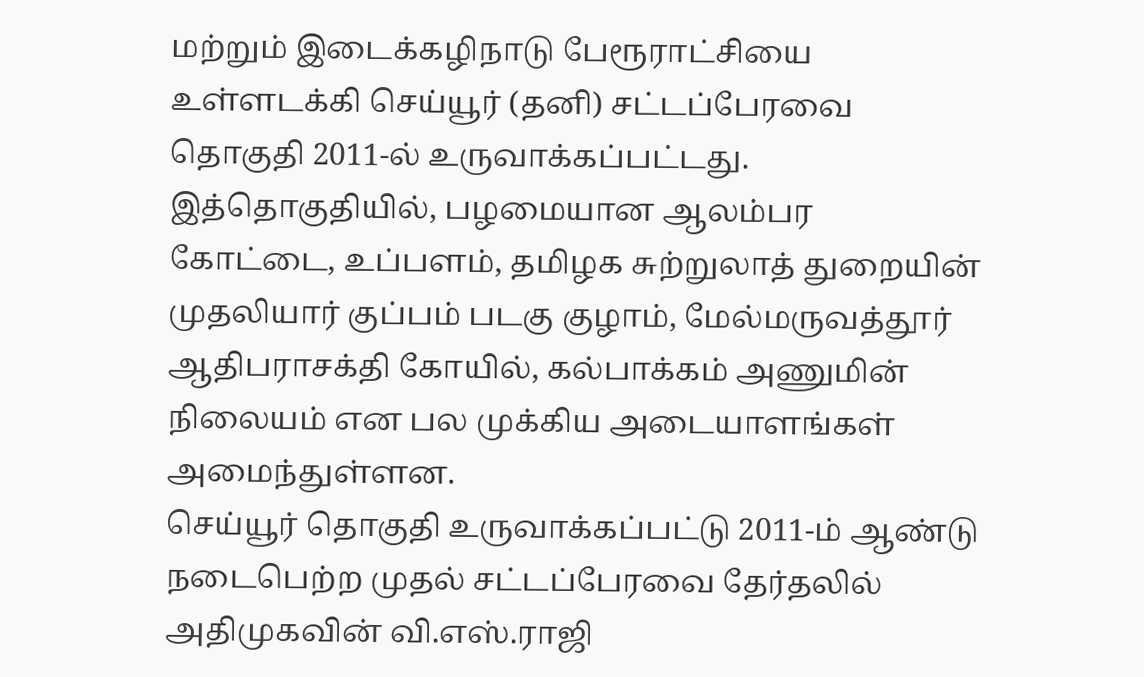மற்றும் இடைக்கழிநாடு பேரூராட்சியை உள்ளடக்கி செய்யூர் (தனி) சட்டப்பேரவை தொகுதி 2011-ல் உருவாக்கப்பட்டது.
இத்தொகுதியில், பழமையான ஆலம்பர கோட்டை, உப்பளம், தமிழக சுற்றுலாத் துறையின் முதலியார் குப்பம் படகு குழாம், மேல்மருவத்தூர் ஆதிபராசக்தி கோயில், கல்பாக்கம் அணுமின் நிலையம் என பல முக்கிய அடையாளங்கள் அமைந்துள்ளன.
செய்யூர் தொகுதி உருவாக்கப்பட்டு 2011-ம் ஆண்டு நடைபெற்ற முதல் சட்டப்பேரவை தேர்தலில் அதிமுகவின் வி.எஸ்.ராஜி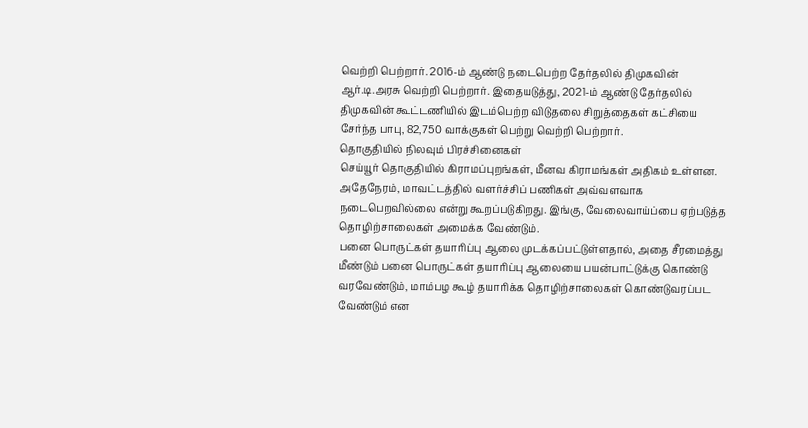வெற்றி பெற்றார். 2016-ம் ஆண்டு நடைபெற்ற தேர்தலில் திமுகவின் ஆர்.டி.அரசு வெற்றி பெற்றார். இதையடுத்து, 2021-ம் ஆண்டு தேர்தலில் திமுகவின் கூட்டணியில் இடம்பெற்ற விடுதலை சிறுத்தைகள் கட்சியை சேர்ந்த பாபு, 82,750 வாக்குகள் பெற்று வெற்றி பெற்றார்.
தொகுதியில் நிலவும் பிரச்சினைகள்
செய்யூர் தொகுதியில் கிராமப்புறங்கள், மீனவ கிராமங்கள் அதிகம் உள்ளன. அதேநேரம், மாவட்டத்தில் வளர்ச்சிப் பணிகள் அவ்வளவாக நடைபெறவில்லை என்று கூறப்படுகிறது. இங்கு, வேலைவாய்ப்பை ஏற்படுத்த தொழிற்சாலைகள் அமைக்க வேண்டும்.
பனை பொருட்கள் தயாரிப்பு ஆலை முடக்கப்பட்டுள்ளதால், அதை சீரமைத்து மீண்டும் பனை பொருட்கள் தயாரிப்பு ஆலையை பயன்பாட்டுக்கு கொண்டு வரவேண்டும், மாம்பழ கூழ் தயாரிக்க தொழிற்சாலைகள் கொண்டுவரப்பட வேண்டும் என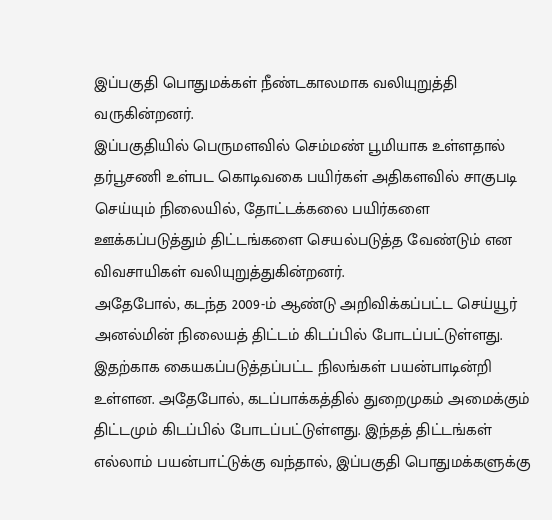இப்பகுதி பொதுமக்கள் நீண்டகாலமாக வலியுறுத்தி வருகின்றனர்.
இப்பகுதியில் பெருமளவில் செம்மண் பூமியாக உள்ளதால் தர்பூசணி உள்பட கொடிவகை பயிர்கள் அதிகளவில் சாகுபடி செய்யும் நிலையில், தோட்டக்கலை பயிர்களை ஊக்கப்படுத்தும் திட்டங்களை செயல்படுத்த வேண்டும் என விவசாயிகள் வலியுறுத்துகின்றனர்.
அதேபோல், கடந்த 2009-ம் ஆண்டு அறிவிக்கப்பட்ட செய்யூர் அனல்மின் நிலையத் திட்டம் கிடப்பில் போடப்பட்டுள்ளது. இதற்காக கையகப்படுத்தப்பட்ட நிலங்கள் பயன்பாடின்றி உள்ளன. அதேபோல், கடப்பாக்கத்தில் துறைமுகம் அமைக்கும் திட்டமும் கிடப்பில் போடப்பட்டுள்ளது. இந்தத் திட்டங்கள் எல்லாம் பயன்பாட்டுக்கு வந்தால், இப்பகுதி பொதுமக்களுக்கு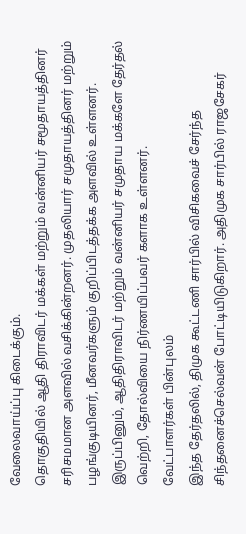வேலைவாய்ப்பு கிடைக்கும்.
தொகுதியில் ஆதி திராவிடர் மக்கள் மற்றும் வன்னியர் சமூதாயத்தினர் சரிசமமான அளவில் வசிக்கின்றனர். முதலியார் சமுதாயத்தினர் மற்றும் பழங்குடியினர், மீனவர்களும் குறிப்பிடத்தக்க அளவில் உள்ளனர். இருப்பினும், ஆதிதிராவிடர் மற்றும் வன்னியர் சமுதாய மக்களே தேர்தல் வெற்றி, தோல்வியை நிர்ணயிப்பவர் களாக உள்ளனர்.
வேட்பாளர்கள் பின்புலம்
இந்த தேர்தலில், திமுக கூட்டணி சார்பில் விசிகவைச் சேர்ந்த சிந்தனைச்செல்வன் போட்டியிடுகிறார். அதிமுக சார்பில் ராஜசேகர்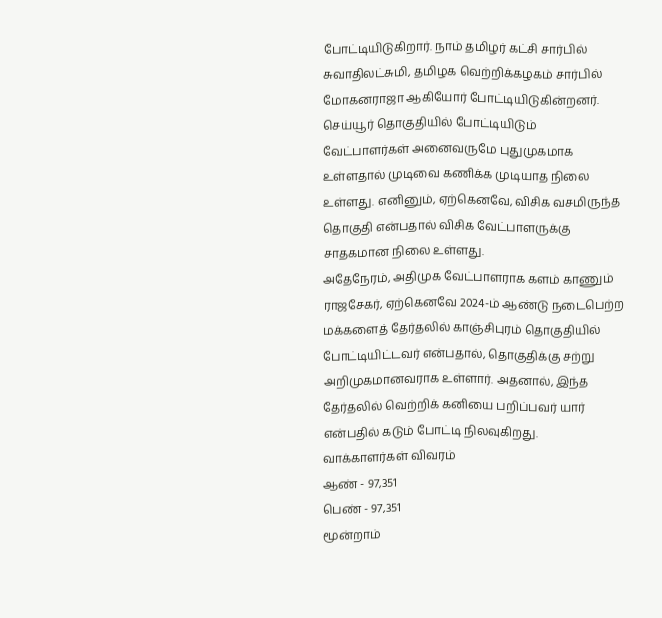போட்டியிடுகிறார். நாம் தமிழர் கட்சி சார்பில் சுவாதிலட்சுமி, தமிழக வெற்றிக்கழகம் சார்பில் மோகனராஜா ஆகியோர் போட்டியிடுகின்றனர்.
செய்யூர் தொகுதியில் போட்டியிடும் வேட்பாளர்கள் அனைவருமே புதுமுகமாக உள்ளதால் முடிவை கணிக்க முடியாத நிலை உள்ளது. எனினும், ஏற்கெனவே, விசிக வசமிருந்த தொகுதி என்பதால் விசிக வேட்பாளருக்கு சாதகமான நிலை உள்ளது.
அதேநேரம், அதிமுக வேட்பாளராக களம் காணும் ராஜசேகர், ஏற்கெனவே 2024-ம் ஆண்டு நடைபெற்ற மக்களைத் தேர்தலில் காஞ்சிபுரம் தொகுதியில் போட்டியிட்டவர் என்பதால், தொகுதிக்கு சற்று அறிமுகமானவராக உள்ளார். அதனால், இந்த தேர்தலில் வெற்றிக் கனியை பறிப்பவர் யார் என்பதில் கடும் போட்டி நிலவுகிறது.
வாக்காளர்கள் விவரம்
ஆண் - 97,351
பெண் - 97,351
மூன்றாம்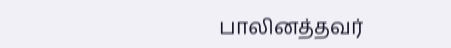பாலினத்தவர்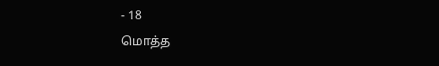- 18
மொத்த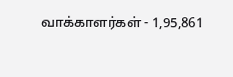வாக்காளர்கள் - 1,95,861